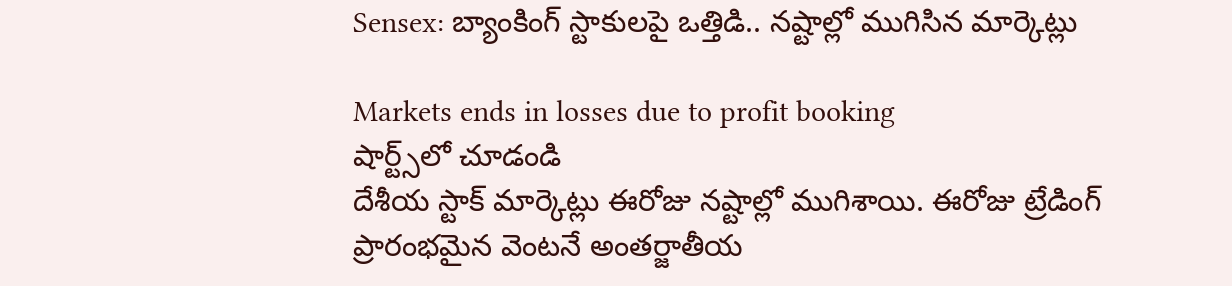Sensex: బ్యాంకింగ్ స్టాకులపై ఒత్తిడి.. నష్టాల్లో ముగిసిన మార్కెట్లు

Markets ends in losses due to profit booking
షార్ట్స్‌లో చూడండి
దేశీయ స్టాక్ మార్కెట్లు ఈరోజు నష్టాల్లో ముగిశాయి. ఈరోజు ట్రేడింగ్ ప్రారంభమైన వెంటనే అంతర్జాతీయ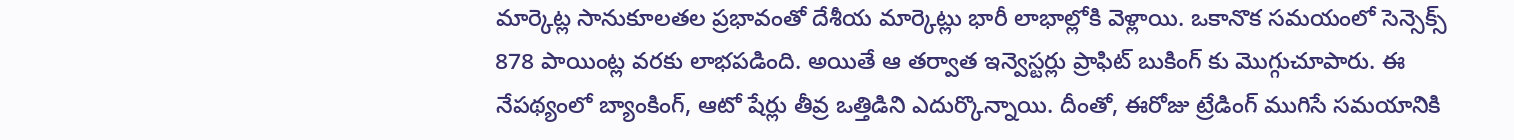మార్కెట్ల సానుకూలతల ప్రభావంతో దేశీయ మార్కెట్లు భారీ లాభాల్లోకి వెళ్లాయి. ఒకానొక సమయంలో సెన్సెక్స్ 878 పాయింట్ల వరకు లాభపడింది. అయితే ఆ తర్వాత ఇన్వెస్టర్లు ప్రాఫిట్ బుకింగ్ కు మొగ్గుచూపారు. ఈ నేపథ్యంలో బ్యాంకింగ్, ఆటో షేర్లు తీవ్ర ఒత్తిడిని ఎదుర్కొన్నాయి. దీంతో, ఈరోజు ట్రేడింగ్ ముగిసే సమయానికి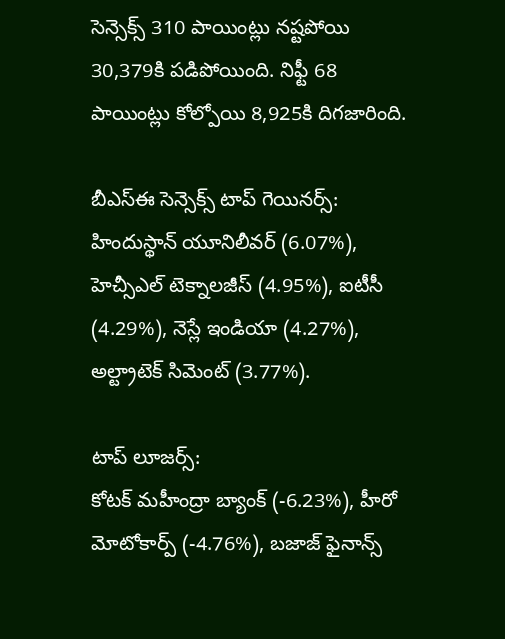సెన్సెక్స్ 310 పాయింట్లు నష్టపోయి 30,379కి పడిపోయింది. నిఫ్టీ 68 పాయింట్లు కోల్పోయి 8,925కి దిగజారింది.

బీఎస్ఈ సెన్సెక్స్ టాప్ గెయినర్స్:
హిందుస్థాన్ యూనిలీవర్ (6.07%), హెచ్సీఎల్ టెక్నాలజీస్ (4.95%), ఐటీసీ (4.29%), నెస్లే ఇండియా (4.27%), అల్ట్రాటెక్ సిమెంట్ (3.77%).

టాప్ లూజర్స్:
కోటక్ మహీంద్రా బ్యాంక్ (-6.23%), హీరో మోటోకార్ప్ (-4.76%), బజాజ్ ఫైనాన్స్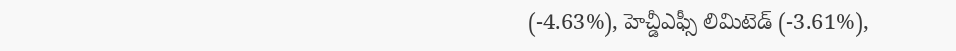(-4.63%), హెచ్డీఎఫ్సీ లిమిటెడ్ (-3.61%),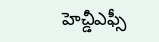హెచ్డీఎఫ్సీ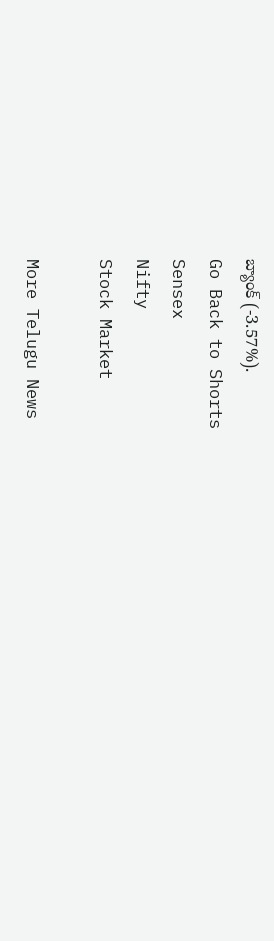బ్యాంక్ (-3.57%).
Go Back to Shorts
Sensex
Nifty
Stock Market

More Telugu News